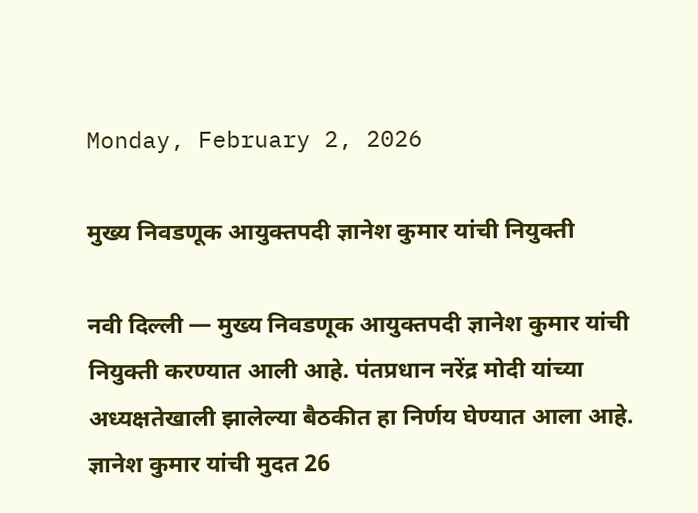Monday, February 2, 2026

मुख्य निवडणूक आयुक्तपदी ज्ञानेश कुमार यांची नियुक्ती

नवी दिल्ली — मुख्य निवडणूक आयुक्तपदी ज्ञानेश कुमार यांची नियुक्ती करण्यात आली आहे. पंतप्रधान नरेंद्र मोदी यांच्या अध्यक्षतेखाली झालेल्या बैठकीत हा निर्णय घेण्यात आला आहे. ज्ञानेश कुमार यांची मुदत 26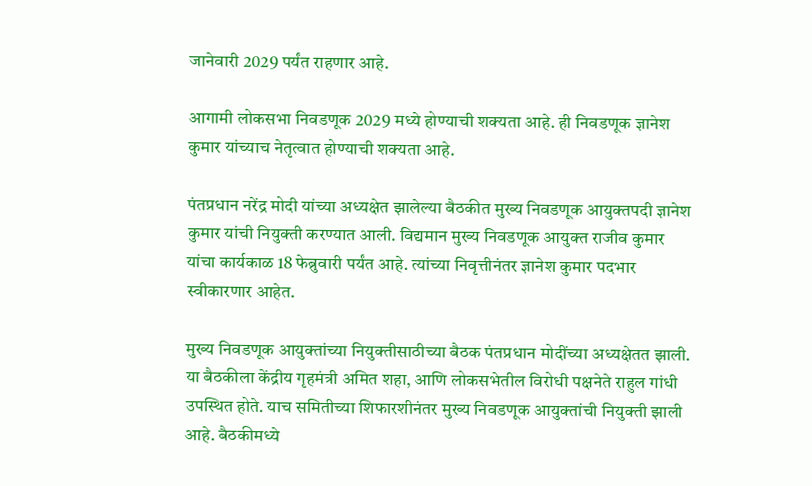जानेवारी 2029 पर्यंत राहणार आहे.

आगामी लोकसभा निवडणूक 2029 मध्ये होण्याची शक्यता आहे. ही निवडणूक ज्ञानेश कुमार यांच्याच नेतृत्वात होण्याची शक्यता आहे.

पंतप्रधान नरेंद्र मोदी यांच्या अध्यक्षेत झालेल्या बैठकीत मुख्य निवडणूक आयुक्तपदी ज्ञानेश कुमार यांची नियुक्ती करण्यात आली. विद्यमान मुख्य निवडणूक आयुक्त राजीव कुमार यांचा कार्यकाळ 18 फेब्रुवारी पर्यंत आहे. त्यांच्या निवृत्तीनंतर ज्ञानेश कुमार पदभार स्वीकारणार आहेत.

मुख्य निवडणूक आयुक्तांच्या नियुक्तीसाठीच्या बैठक पंतप्रधान मोदींच्या अध्यक्षेतत झाली. या बैठकीला केंद्रीय गृहमंत्री अमित शहा, आणि लोकसभेतील विरोधी पक्षनेते राहुल गांधी उपस्थित होते. याच समितीच्या शिफारशीनंतर मुख्य निवडणूक आयुक्तांची नियुक्ती झाली आहे. बैठकीमध्ये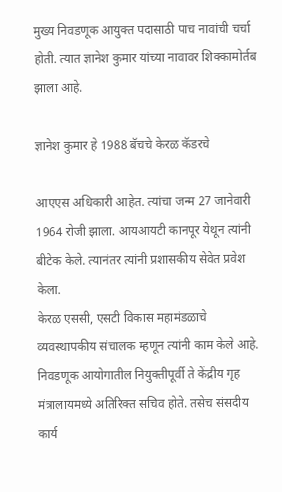मुख्य निवडणूक आयुक्त पदासाठी पाच नावांची चर्चा होती. त्यात ज्ञानेश कुमार यांच्या नावावर शिक्कामोर्तब झाला आहे.

ज्ञानेश कुमार हे 1988 बॅचचे केरळ कॅडरचे

आएएस अधिकारी आहेत. त्यांचा जन्म 27 जानेवारी 1964 रोजी झाला. आयआयटी कानपूर येथून त्यांनी बीटेक केले. त्यानंतर त्यांनी प्रशासकीय सेवेत प्रवेश केला.
केरळ एससी, एसटी विकास महामंडळाचे व्यवस्थापकीय संचालक म्हणून त्यांनी काम केले आहे. निवडणूक आयोगातील नियुक्तीपूर्वी ते केंद्रीय गृह मंत्रालायमध्ये अतिरिक्त सचिव होते. तसेच संसदीय कार्य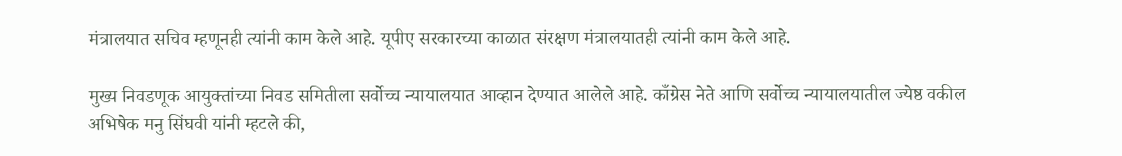मंत्रालयात सचिव म्हणूनही त्यांनी काम केले आहे. यूपीए सरकारच्या काळात संरक्षण मंत्रालयातही त्यांनी काम केले आहे.

मुख्य निवडणूक आयुक्तांच्या निवड समितीला सर्वोच्च न्यायालयात आव्हान देण्यात आलेले आहे. काँग्रेस नेते आणि सर्वोच्च न्यायालयातील ज्येष्ठ वकील अभिषेक मनु सिंघवी यांनी म्हटले की,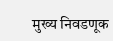मुख्य निवडणूक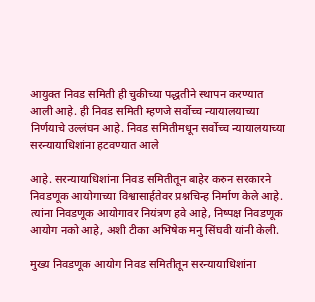आयुक्त निवड समिती ही चुकीच्या पद्धतीने स्थापन करण्यात आली आहे. ही निवड समिती म्हणजे सर्वोच्च न्यायालयाच्या निर्णयाचे उल्लंघन आहे. निवड समितीमधून सर्वोच्च न्यायालयाच्या सरन्यायाधिशांना हटवण्यात आले

आहे. सरन्यायाधिशांना निवड समितीतून बाहेर करुन सरकारने निवडणूक आयोगाच्या विश्वासार्हतेवर प्रश्नचिन्ह निर्माण केले आहे. त्यांना निवडणूक आयोगावर नियंत्रण हवे आहे, निष्पक्ष निवडणूक आयोग नको आहे, अशी टीका अभिषेक मनु सिंघवी यांनी केली.

मुख्य निवडणूक आयोग निवड समितीतून सरन्यायाधिशांना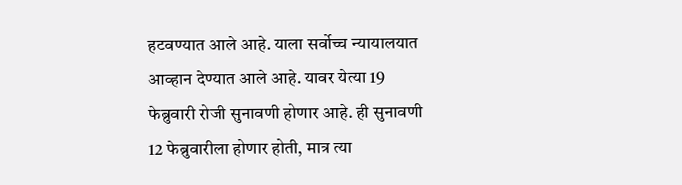हटवण्यात आले आहे. याला सर्वोच्च न्यायालयात आव्हान देण्यात आले आहे. यावर येत्या 19 फेब्रुवारी रोजी सुनावणी होणार आहे. ही सुनावणी 12 फेब्रुवारीला होणार होती, मात्र त्या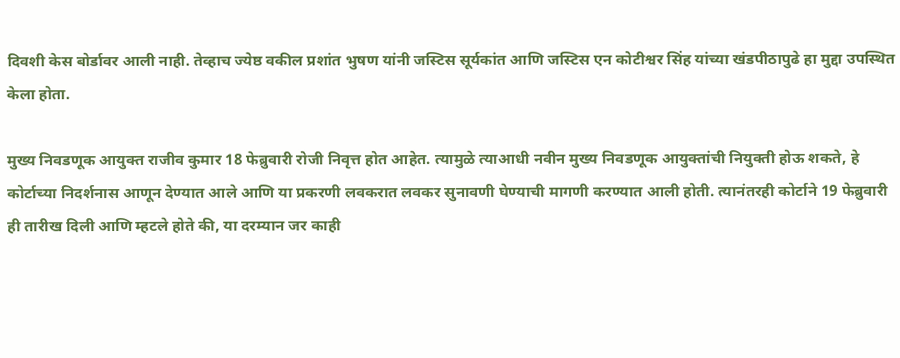दिवशी केस बोर्डावर आली नाही. तेव्हाच ज्येष्ठ वकील प्रशांत भुषण यांनी जस्टिस सूर्यकांत आणि जस्टिस एन कोटीश्वर सिंह यांच्या खंडपीठापुढे हा मुद्दा उपस्थित केला होता.

मुख्य निवडणूक आयुक्त राजीव कुमार 18 फेब्रुवारी रोजी निवृत्त होत आहेत. त्यामुळे त्याआधी नवीन मुख्य निवडणूक आयुक्तांची नियुक्ती होऊ शकते, हे कोर्टाच्या निदर्शनास आणून देण्यात आले आणि या प्रकरणी लवकरात लवकर सुनावणी घेण्याची मागणी करण्यात आली होती. त्यानंतरही कोर्टाने 19 फेब्रुवारी ही तारीख दिली आणि म्हटले होते की, या दरम्यान जर काही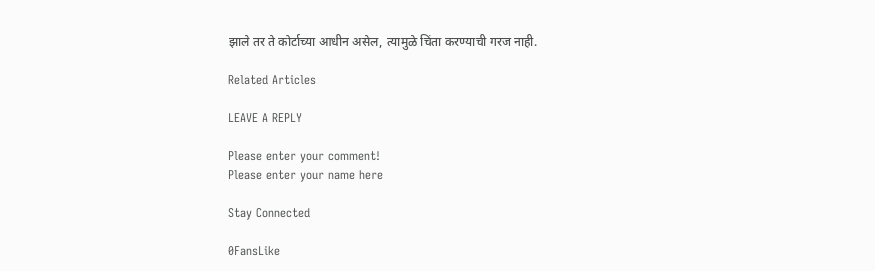झाले तर ते कोर्टाच्या आधीन असेल, त्यामुळे चिंता करण्याची गरज नाही.

Related Articles

LEAVE A REPLY

Please enter your comment!
Please enter your name here

Stay Connected

0FansLike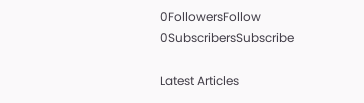0FollowersFollow
0SubscribersSubscribe

Latest Articles